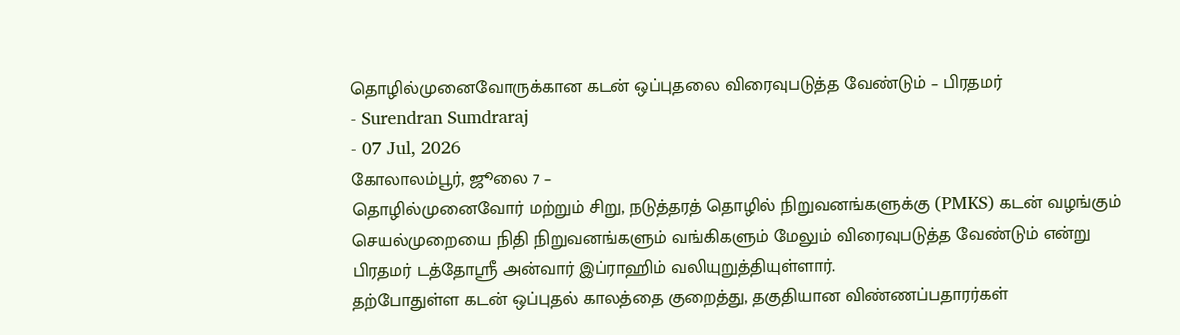தொழில்முனைவோருக்கான கடன் ஒப்புதலை விரைவுபடுத்த வேண்டும் – பிரதமர்
- Surendran Sumdraraj
- 07 Jul, 2026
கோலாலம்பூர், ஜூலை 7 –
தொழில்முனைவோர் மற்றும் சிறு, நடுத்தரத் தொழில் நிறுவனங்களுக்கு (PMKS) கடன் வழங்கும் செயல்முறையை நிதி நிறுவனங்களும் வங்கிகளும் மேலும் விரைவுபடுத்த வேண்டும் என்று பிரதமர் டத்தோஸ்ரீ அன்வார் இப்ராஹிம் வலியுறுத்தியுள்ளார்.
தற்போதுள்ள கடன் ஒப்புதல் காலத்தை குறைத்து, தகுதியான விண்ணப்பதாரர்கள்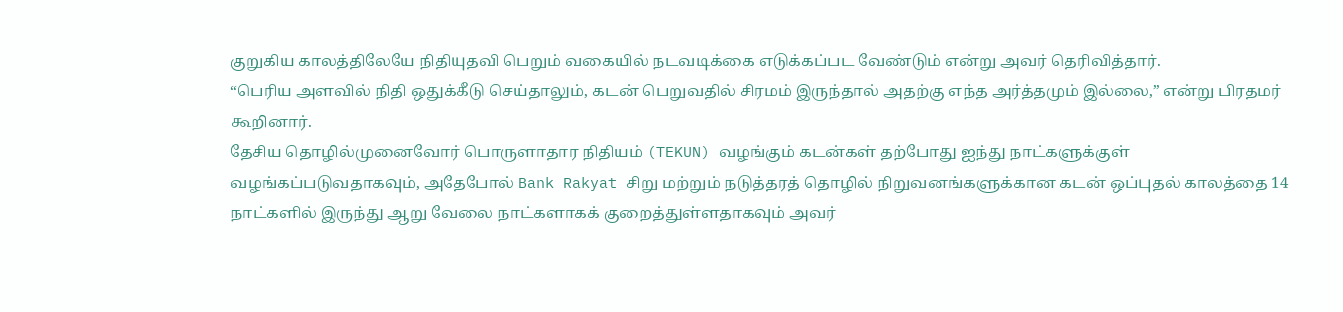குறுகிய காலத்திலேயே நிதியுதவி பெறும் வகையில் நடவடிக்கை எடுக்கப்பட வேண்டும் என்று அவர் தெரிவித்தார்.
“பெரிய அளவில் நிதி ஒதுக்கீடு செய்தாலும், கடன் பெறுவதில் சிரமம் இருந்தால் அதற்கு எந்த அர்த்தமும் இல்லை,” என்று பிரதமர் கூறினார்.
தேசிய தொழில்முனைவோர் பொருளாதார நிதியம் (TEKUN) வழங்கும் கடன்கள் தற்போது ஐந்து நாட்களுக்குள் வழங்கப்படுவதாகவும், அதேபோல் Bank Rakyat சிறு மற்றும் நடுத்தரத் தொழில் நிறுவனங்களுக்கான கடன் ஒப்புதல் காலத்தை 14 நாட்களில் இருந்து ஆறு வேலை நாட்களாகக் குறைத்துள்ளதாகவும் அவர்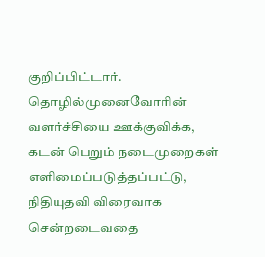குறிப்பிட்டார்.
தொழில்முனைவோரின் வளர்ச்சியை ஊக்குவிக்க, கடன் பெறும் நடைமுறைகள் எளிமைப்படுத்தப்பட்டு, நிதியுதவி விரைவாக சென்றடைவதை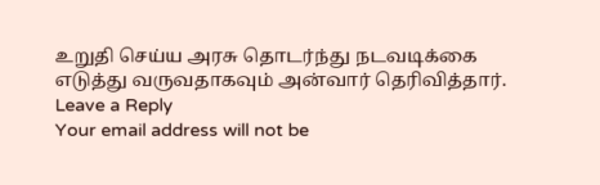உறுதி செய்ய அரசு தொடர்ந்து நடவடிக்கை எடுத்து வருவதாகவும் அன்வார் தெரிவித்தார்.
Leave a Reply
Your email address will not be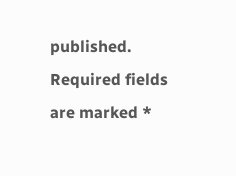published. Required fields are marked *